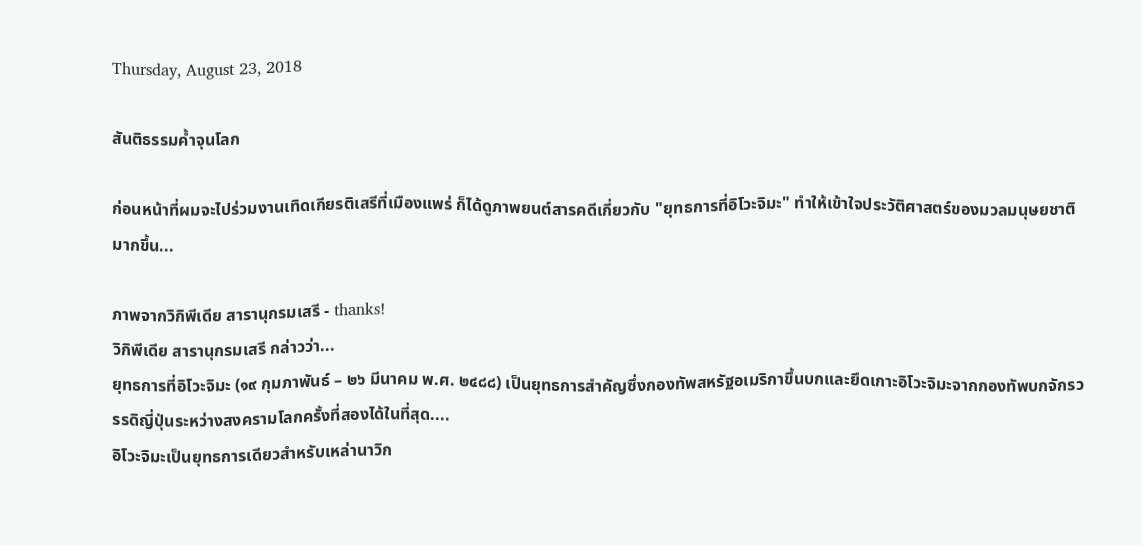Thursday, August 23, 2018

สันติธรรมค้ำจุนโลก

ก่อนหน้าที่ผมจะไปร่วมงานเทิดเกียรติเสรีที่เมืองแพร่ ก็ได้ดูภาพยนต์สารคดีเกี่ยวกับ "ยุทธการที่อิโวะจิมะ" ทำให้เข้าใจประวัติศาสตร์ของมวลมนุษยชาติมากขึ้น...

ภาพจากวิกิพีเดีย สารานุกรมเสรี - thanks!
วิกิพีเดีย สารานุกรมเสรี กล่าวว่า...
ยุทธการที่อิโวะจิมะ (๑๙ กุมภาพันธ์ – ๒๖ มีนาคม พ.ศ. ๒๔๘๘) เป็นยุทธการสำคัญซึ่งกองทัพสหรัฐอเมริกาขึ้นบกและยึดเกาะอิโวะจิมะจากกองทัพบกจักรวรรดิญี่ปุ่นระหว่างสงครามโลกครั้งที่สองได้ในที่สุด....
อิโวะจิมะเป็นยุทธการเดียวสำหรับเหล่านาวิก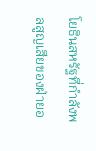โยธินสหรัฐที่กำลังพลสูญเสียของฝ่ายอ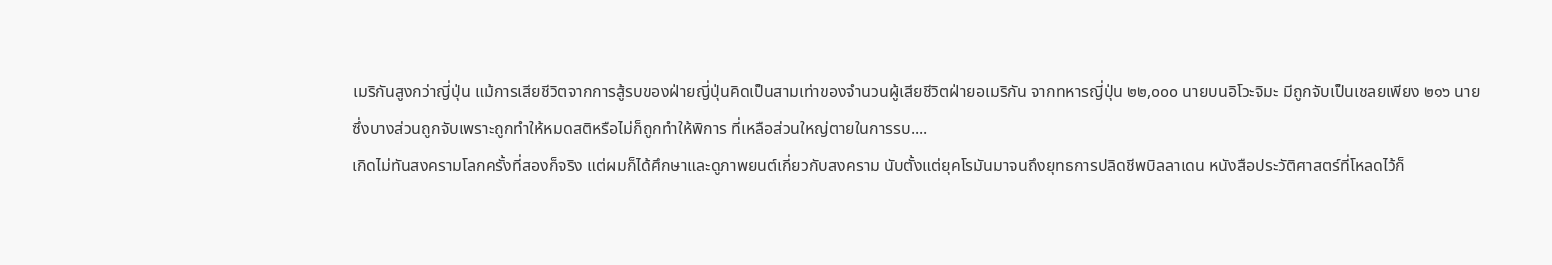เมริกันสูงกว่าญี่ปุ่น แม้การเสียชีวิตจากการสู้รบของฝ่ายญี่ปุ่นคิดเป็นสามเท่าของจำนวนผู้เสียชีวิตฝ่ายอเมริกัน จากทหารญี่ปุ่น ๒๒,๐๐๐ นายบนอิโวะจิมะ มีถูกจับเป็นเชลยเพียง ๒๑๖ นาย ซึ่งบางส่วนถูกจับเพราะถูกทำให้หมดสติหรือไม่ก็ถูกทำให้พิการ ที่เหลือส่วนใหญ่ตายในการรบ....
เกิดไม่ทันสงครามโลกครั้งที่สองก็จริง แต่ผมก็ได้ศึกษาและดูภาพยนต์เกี่ยวกับสงคราม นับตั้งแต่ยุคโรมันมาจนถึงยุทธการปลิดชีพบิลลาเดน หนังสือประวัติศาสตร์ที่โหลดไว้ก็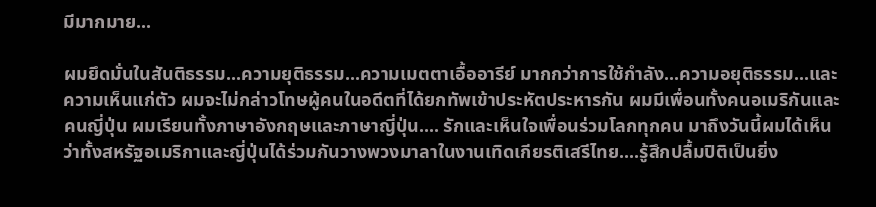มีมากมาย...

ผมยึดมั่นในสันติธรรม...ความยุติธรรม...ความเมตตาเอื้ออารีย์ มากกว่าการใช้กำลัง...ความอยุติธรรม...และความเห็นแก่ตัว ผมจะไม่กล่าวโทษผู้คนในอดีตที่ได้ยกทัพเข้าประหัตประหารกัน ผมมีเพื่อนทั้งคนอเมริกันและคนญี่ปุ่น ผมเรียนทั้งภาษาอังกฤษและภาษาญี่ปุ่น.... รักและเห็นใจเพื่อนร่วมโลกทุกคน มาถึงวันนี้ผมได้เห็นว่าทั้งสหรัฐอเมริกาและญี่ปุ่นได้ร่วมกันวางพวงมาลาในงานเทิดเกียรติเสรีไทย....รู้สึกปลื้มปิติเป็นยิ่ง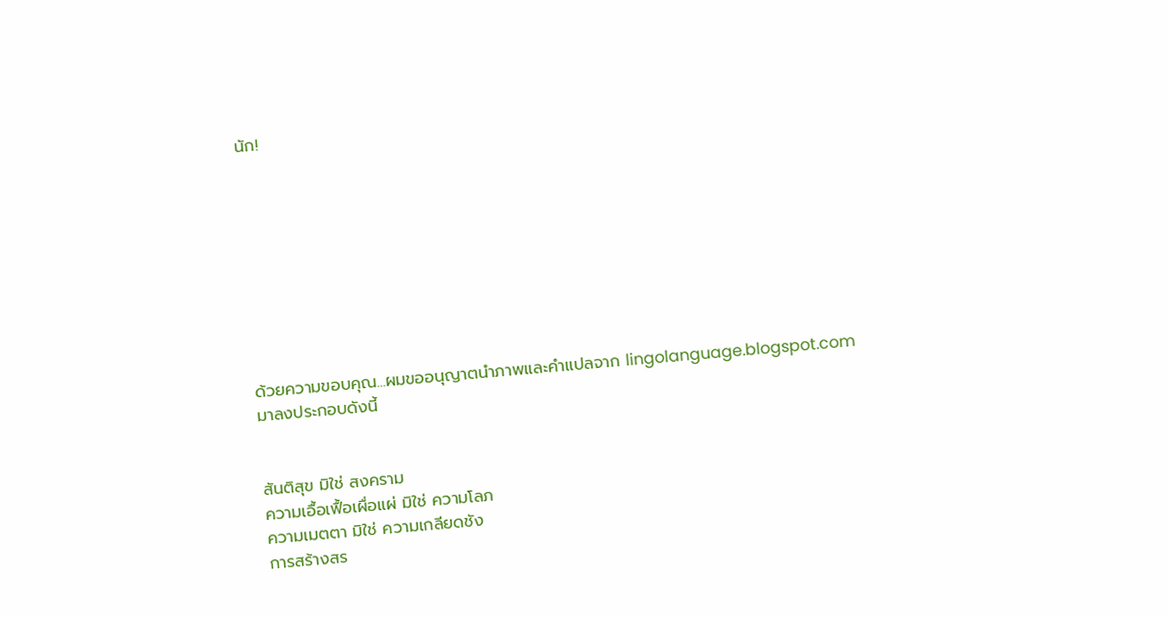นัก!









ด้วยความขอบคุณ...ผมขออนุญาตนำภาพและคำแปลจาก lingolanguage.blogspot.com มาลงประกอบดังนี้


สันติสุข มิใช่ สงคราม
ความเอื้อเฟื้อเผื่อแผ่ มิใช่ ความโลภ
ความเมตตา มิใช่ ความเกลียดชัง
การสร้างสร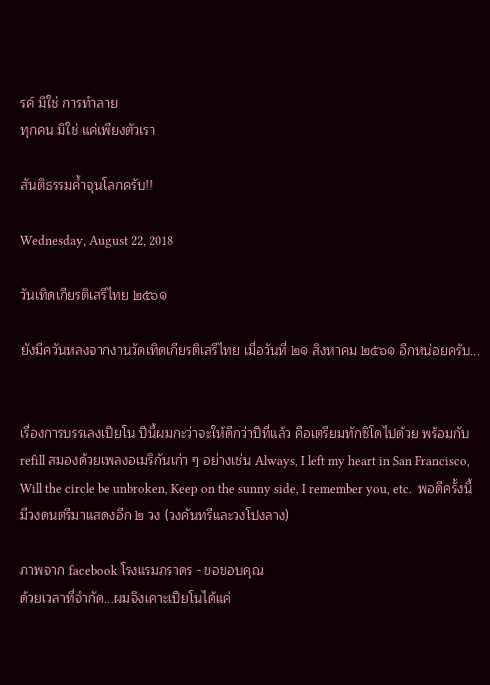รค์ มิใช่ การทำลาย
ทุกคน มิใช่ แค่เพียงตัวเรา

สันติธรรมค้ำจุนโลกครับ!!

Wednesday, August 22, 2018

วันเทิดเกียรติเสรีไทย ๒๕๖๑

ยังมีควันหลงจากงานวัดเทิดเกียรติเสรีไทย เมื่อวันที่ ๒๑ สิงหาคม ๒๕๖๑ อีกหน่อยครับ...


เรื่องการบรรเลงเปียโน ปีนี้ผมกะว่าจะให้ดีกว่าปีที่แล้ว คือเตรียมทักซิโดไปด้วย พร้อมกับ refill สมองด้วยเพลงอเมริกันเก่า ๆ อย่างเช่น Always, I left my heart in San Francisco, Will the circle be unbroken, Keep on the sunny side, I remember you, etc.  พอดีครั้งนี้มีวงดนตรีมาแสดงอีก ๒ วง (วงคันทรีและวงโปงลาง)

ภาพจาก facebook โรงแรมภราดร - ขอขอบคุณ
ด้วยเวลาที่จำกัด...ผมจึงเคาะเปียโนได้แค่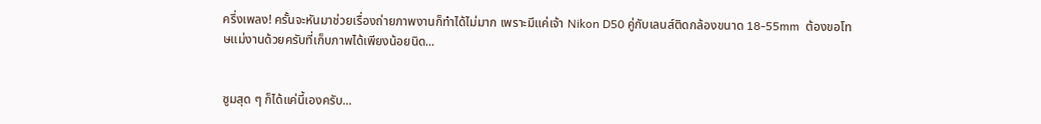ครึ่งเพลง! ครั้นจะหันมาช่วยเรื่องถ่ายภาพงานก็ทำได้ไม่มาก เพราะมีแค่เจ้า Nikon D50 คู่กับเลนส์ติดกล้องขนาด 18-55mm  ต้องขอโทษแม่งานด้วยครับที่เก็บภาพได้เพียงน้อยนิด...


ซูมสุด ๆ ก็ได้แค่นี้เองครับ...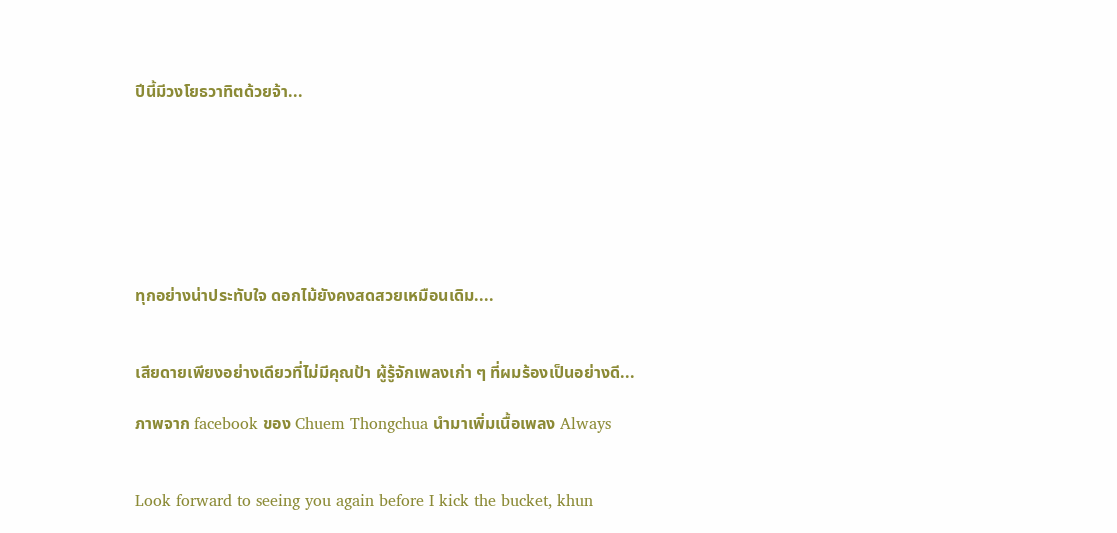ปีนี้มีวงโยธวาทิตด้วยจ้า...







ทุกอย่างน่าประทับใจ ดอกไม้ยังคงสดสวยเหมือนเดิม....


เสียดายเพียงอย่างเดียวที่ไม่มีคุณป้า ผู้รู้จักเพลงเก่า ๆ ที่ผมร้องเป็นอย่างดี...

ภาพจาก facebook ของ Chuem Thongchua นำมาเพิ่มเนื้อเพลง Always


Look forward to seeing you again before I kick the bucket, khun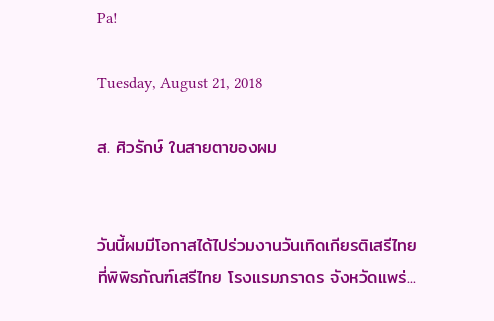Pa!

Tuesday, August 21, 2018

ส. ศิวรักษ์ ในสายตาของผม


วันนี้ผมมีโอกาสได้ไปร่วมงานวันเทิดเกียรติเสรีไทย ที่พิพิธภัณฑ์เสรีไทย โรงแรมภราดร จังหวัดแพร่...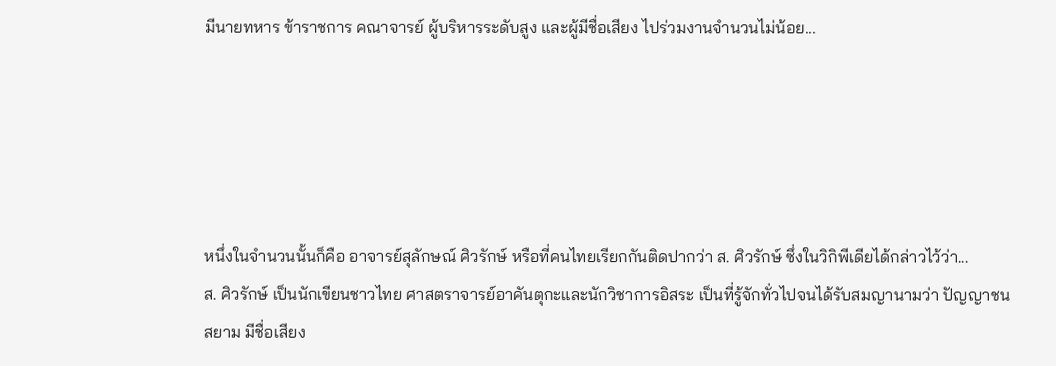มีนายทหาร ข้าราชการ คณาจารย์ ผู้บริหารระดับสูง และผู้มีชื่อเสียง ไปร่วมงานจำนวนไม่น้อย...





หนึ่งในจำนวนนั้นก็คือ อาจารย์สุลักษณ์ ศิวรักษ์ หรือที่คนไทยเรียกกันติดปากว่า ส. ศิวรักษ์ ซึ่งในวิกิพีเดียได้กล่าวไว้ว่า...
ส. ศิวรักษ์ เป็นนักเขียนชาวไทย ศาสตราจารย์อาคันตุกะและนักวิชาการอิสระ เป็นที่รู้จักทั่วไปจนได้รับสมญานามว่า ปัญญาชนสยาม มีชื่อเสียง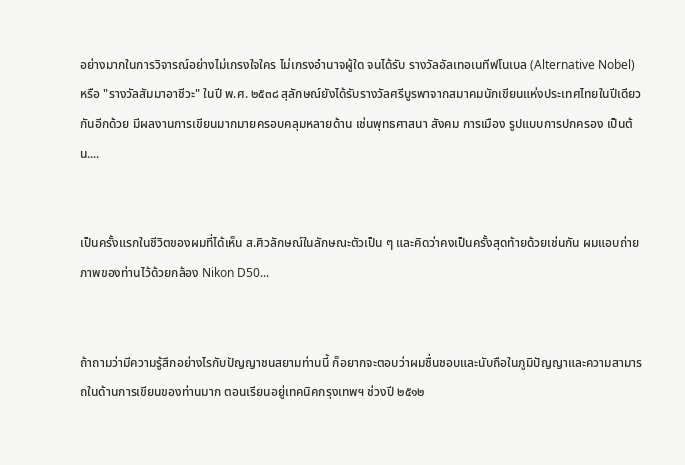อย่างมากในการวิจารณ์อย่างไม่เกรงใจใคร ไม่เกรงอำนาจผู้ใด จนได้รับ รางวัลอัลเทอเนทีฟโนเบล (Alternative Nobel) หรือ "รางวัลสัมมาอาชีวะ" ในปี พ.ศ. ๒๕๓๘ สุลักษณ์ยังได้รับรางวัลศรีบูรพาจากสมาคมนักเขียนแห่งประเทศไทยในปีเดียวกันอีกด้วย มีผลงานการเขียนมากมายครอบคลุมหลายด้าน เช่นพุทธศาสนา สังคม การเมือง รูปแบบการปกครอง เป็นต้น....


เป็นครั้งแรกในชีวิตของผมที่ได้เห็น ส.ศิวลักษณ์ในลักษณะตัวเป็น ๆ และคิดว่าคงเป็นครั้งสุดท้ายด้วยเช่นกัน ผมแอบถ่ายภาพของท่านไว้ด้วยกล้อง Nikon D50...


ถ้าถามว่ามีความรู้สึกอย่างไรกับปัญญาชนสยามท่านนี้ ก็อยากจะตอบว่าผมชื่นชอบและนับถือในภูมิปัญญาและความสามารถในด้านการเขียนของท่านมาก ตอนเรียนอยู่เทคนิคกรุงเทพฯ ช่วงปี ๒๕๑๒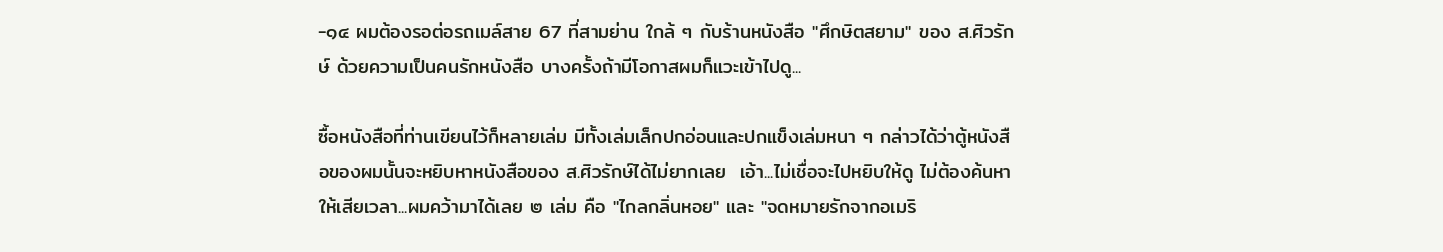-๑๔ ผมต้องรอต่อรถเมล์สาย 67 ที่สามย่าน ใกล้ ๆ กับร้านหนังสือ "ศึกษิตสยาม" ของ ส.ศิวรักษ์ ด้วยความเป็นคนรักหนังสือ บางครั้งถ้ามีโอกาสผมก็แวะเข้าไปดู...

ซื้อหนังสือที่ท่านเขียนไว้ก็หลายเล่ม มีทั้งเล่มเล็กปกอ่อนและปกแข็งเล่มหนา ๆ กล่าวได้ว่าตู้หนังสือของผมนั้นจะหยิบหาหนังสือของ ส.ศิวรักษ์ได้ไม่ยากเลย  เอ้า...ไม่เชื่อจะไปหยิบให้ดู ไม่ต้องค้นหาให้เสียเวลา...ผมคว้ามาได้เลย ๒ เล่ม คือ "ไกลกลิ่นหอย" และ "จดหมายรักจากอเมริ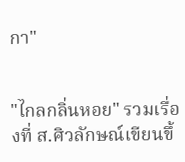กา"


"ไกลกลิ่นหอย" รวมเรื่องที่ ส.ศิวลักษณ์เขียนขึ้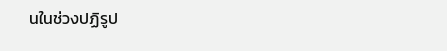นในช่วงปฏิรูป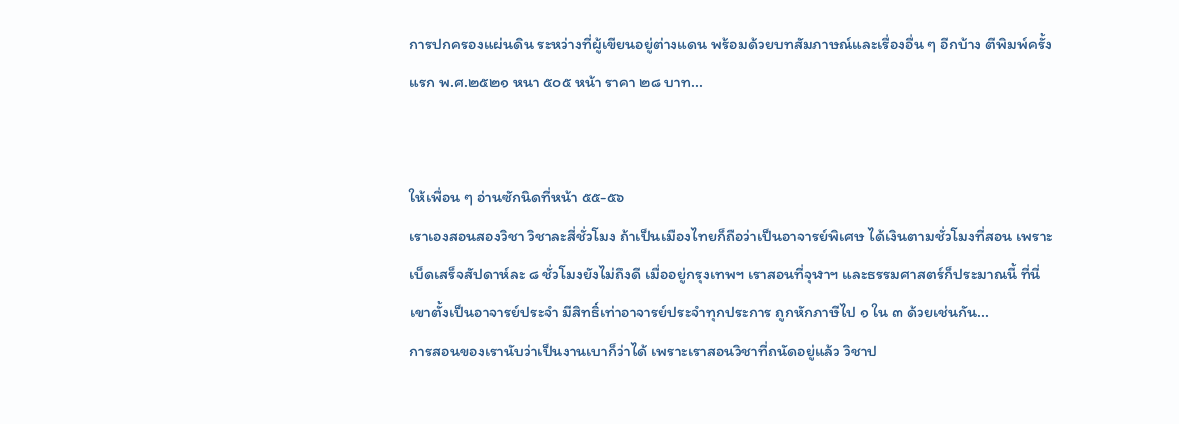การปกครองแผ่นดิน ระหว่างที่ผู้เขียนอยู่ต่างแดน พร้อมด้วยบทสัมภาษณ์และเรื่องอื่น ๆ อีกบ้าง ตีพิมพ์ครั้งแรก พ.ศ.๒๕๒๑ หนา ๕๐๕ หน้า ราคา ๒๘ บาท...


ให้เพื่อน ๆ อ่านซักนิดที่หน้า ๕๕-๕๖
เราเองสอนสองวิชา วิชาละสี่ชั่วโมง ถ้าเป็นเมืองไทยก็ถือว่าเป็นอาจารย์พิเศษ ได้เงินตามชั่วโมงที่สอน เพราะเบ็ดเสร็จสัปดาห์ละ ๘ ชั่วโมงยังไม่ถึงดี เมื่ออยู่กรุงเทพฯ เราสอนที่จุฬาฯ และธรรมศาสตร์ก็ประมาณนี้ ที่นี่เขาตั้งเป็นอาจารย์ประจำ มีสิทธิ์เท่าอาจารย์ประจำทุกประการ ถูกหักภาษีไป ๑ ใน ๓ ด้วยเช่นกัน...
การสอนของเรานับว่าเป็นงานเบาก็ว่าได้ เพราะเราสอนวิชาที่ถนัดอยู่แล้ว วิชาป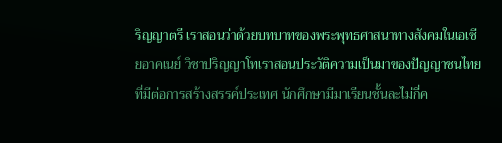ริญญาตรี เราสอนว่าด้วยบทบาทของพระพุทธศาสนาทางสังคมในเอเซียอาคเนย์ วิชาปริญญาโทเราสอนประวัติความเป็นมาของปัญญาชนไทยที่มีต่อการสร้างสรรค์ประเทศ นักศึกษามีมาเรียนชั้นละไม่กี่ค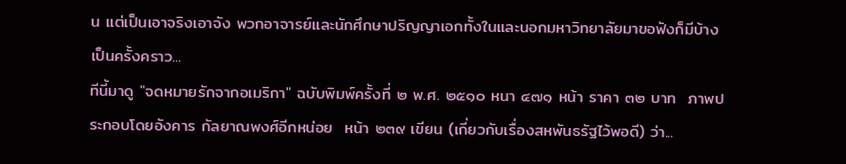น แต่เป็นเอาจริงเอาจัง พวกอาจารย์และนักศึกษาปริญญาเอกทั้งในและนอกมหาวิทยาลัยมาขอฟังก็มีบ้างเป็นครั้งคราว...
ทีนี้มาดู "จดหมายรักจากอเมริกา" ฉบับพิมพ์ครั้งที่ ๒ พ.ศ. ๒๕๑๐ หนา ๔๗๑ หน้า ราคา ๓๒ บาท  ภาพประกอบโดยอังคาร กัลยาณพงศ์อีกหน่อย  หน้า ๒๓๙ เขียน (เกี่ยวกับเรื่องสหพันธรัฐไว้พอดี) ว่า...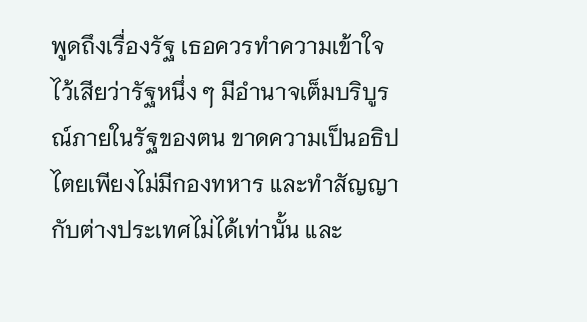พูดถึงเรื่องรัฐ เธอควรทำความเข้าใจไว้เสียว่ารัฐหนึ่ง ๆ มีอำนาจเต็มบริบูรณ์ภายในรัฐของตน ขาดความเป็นอธิปไตยเพียงไม่มีกองทหาร และทำสัญญากับต่างประเทศไม่ได้เท่านั้น และ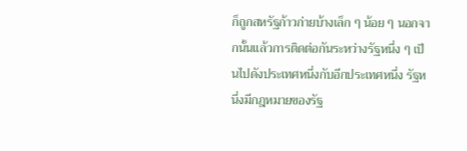ก็ถูกสหรัฐก้าวก่ายบ้างเล็ก ๆ น้อย ๆ นอกจากนั้นแล้วการติดต่อกันระหว่างรัฐหนึ่ง ๆ เป็นไปดังประเทศหนึ่งกับอีกประเทศหนึ่ง รัฐหนึ่งมีกฎหมายของรัฐ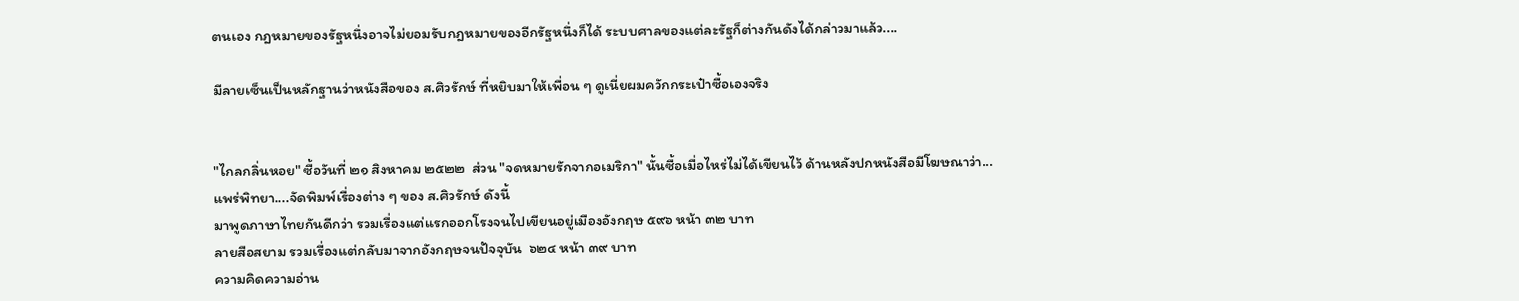ตนเอง กฎหมายของรัฐหนึ่งอาจไม่ยอมรับกฎหมายของอีกรัฐหนึ่งก็ได้ ระบบศาลของแต่ละรัฐก็ต่างกันดังได้กล่าวมาแล้ว....

มีลายเซ็นเป็นหลักฐานว่าหนังสือของ ส.ศิวรักษ์ ที่หยิบมาให้เพื่อน ๆ ดูเนี่ยผมควักกระเป๋าซื้อเองจริง


"ไกลกลิ่นหอย" ซื้อวันที่ ๒๑ สิงหาคม ๒๕๒๒  ส่วน "จดหมายรักจากอเมริกา" นั้นซื้อเมื่อไหร่ไม่ได้เขียนไว้ ด้านหลังปกหนังสือมีโฆษณาว่า...
แพร่พิทยา....จัดพิมพ์เรื่องต่าง ๆ ของ ส.ศิวรักษ์ ดังนี้
มาพูดภาษาไทยกันดีกว่า รวมเรื่องแต่แรกออกโรงจนไปเขียนอยู่เมืองอังกฤษ ๕๙๖ หน้า ๓๒ บาท
ลายสือสยาม รวมเรื่องแต่กลับมาจากอังกฤษจนปัจจุบัน  ๖๒๔ หน้า ๓๙ บาท
ความคิดความอ่าน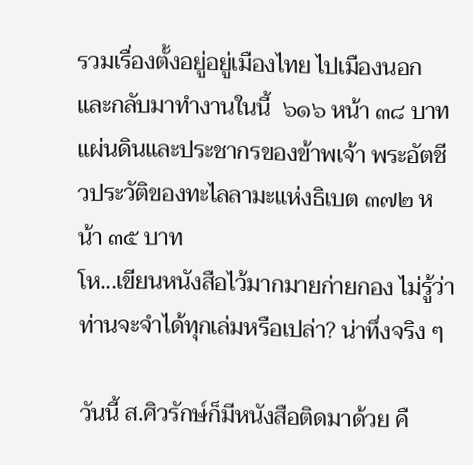รวมเรื่องตั้งอยู่อยู่เมืองไทย ไปเมืองนอก และกลับมาทำงานในนี้  ๖๑๖ หน้า ๓๘ บาท
แผ่นดินและประชากรของข้าพเจ้า พระอัตชีวประวัติของทะไลลามะแห่งธิเบต ๓๗๒ หน้า ๓๕ บาท
โห...เขียนหนังสือไว้มากมายก่ายกอง ไม่รู้ว่าท่านจะจำได้ทุกเล่มหรือเปล่า? น่าทึ่งจริง ๆ

วันนี้ ส.ศิวรักษ์ก็มีหนังสือติดมาด้วย คื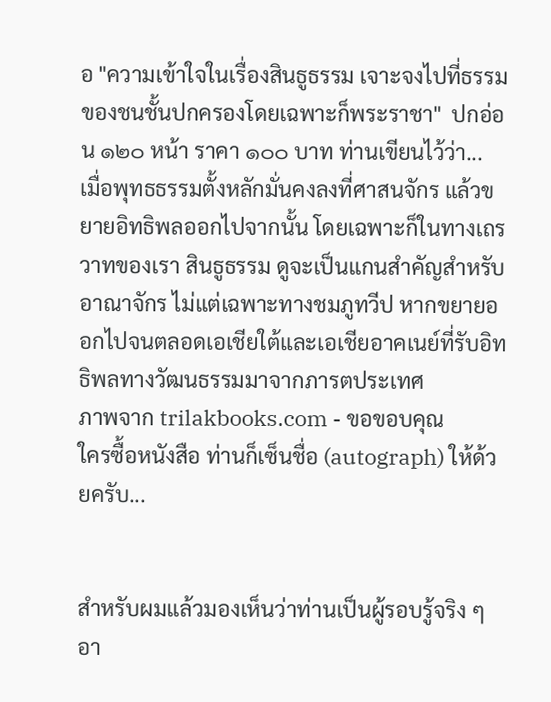อ "ความเข้าใจในเรื่องสินธูธรรม เจาะจงไปที่ธรรมของชนชั้นปกครองโดยเฉพาะก็พระราชา"  ปกอ่อน ๑๒๐ หน้า ราคา ๑๐๐ บาท ท่านเขียนไว้ว่า...
เมื่อพุทธธรรมตั้งหลักมั่นคงลงที่ศาสนจักร แล้วขยายอิทธิพลออกไปจากนั้น โดยเฉพาะก็ในทางเถรวาทของเรา สินธูธรรม ดูจะเป็นแกนสำคัญสำหรับอาณาจักร ไม่แต่เฉพาะทางชมภูทวีป หากขยายออกไปจนตลอดเอเชียใต้และเอเชียอาคเนย์ที่รับอิทธิพลทางวัฒนธรรมมาจากภารตประเทศ
ภาพจาก trilakbooks.com - ขอขอบคุณ
ใครซื้อหนังสือ ท่านก็เซ็นชื่อ (autograph) ให้ด้วยครับ...


สำหรับผมแล้วมองเห็นว่าท่านเป็นผู้รอบรู้จริง ๆ อา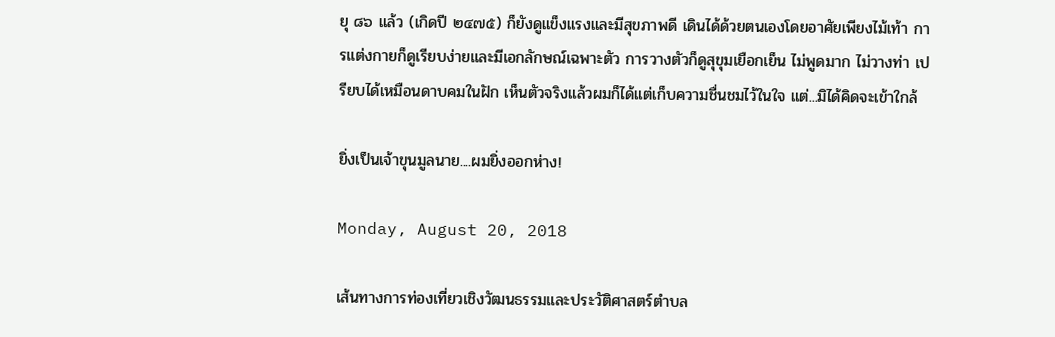ยุ ๘๖ แล้ว (เกิดปี ๒๔๗๕) ก็ยังดูแข็งแรงและมีสุขภาพดี เดินได้ด้วยตนเองโดยอาศัยเพียงไม้เท้า การแต่งกายก็ดูเรียบง่ายและมีเอกลักษณ์เฉพาะตัว การวางตัวก็ดูสุขุมเยือกเย็น ไม่พูดมาก ไม่วางท่า เปรียบได้เหมือนดาบคมในฝัก เห็นตัวจริงแล้วผมก็ได้แต่เก็บความชื่นชมไว้ในใจ แต่...มิได้คิดจะเข้าใกล้

ยิ่งเป็นเจ้าขุนมูลนาย....ผมยิ่งออกห่าง!

Monday, August 20, 2018

เส้นทางการท่องเที่ยวเชิงวัฒนธรรมและประวัติศาสตร์ตำบล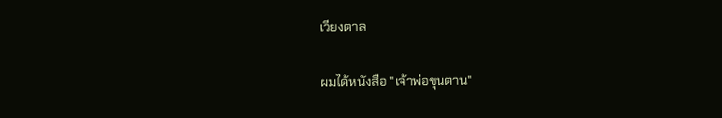เวียงตาล

ผมได้หนังสือ "เจ้าพ่อขุนตาน"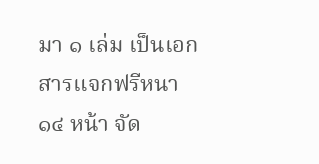มา ๑ เล่ม เป็นเอกสารแจกฟรีหนา ๑๔ หน้า จัด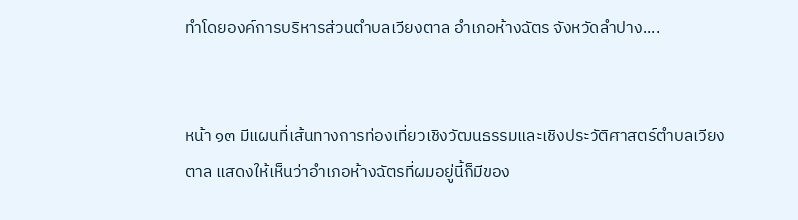ทำโดยองค์การบริหารส่วนตำบลเวียงตาล อำเภอห้างฉัตร จังหวัดลำปาง....


หน้า ๑๓ มีแผนที่เส้นทางการท่องเที่ยวเชิงวัฒนธรรมและเชิงประวัติศาสตร์ตำบลเวียงตาล แสดงให้เห็นว่าอำเภอห้างฉัตรที่ผมอยู่นี้ก็มีของ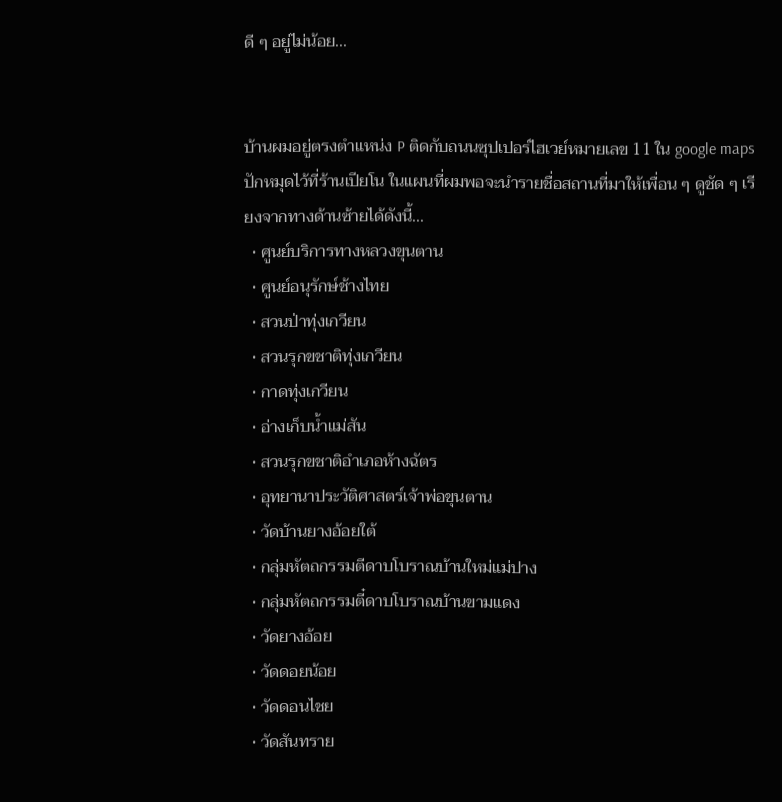ดี ๆ อยู่ไม่น้อย...


บ้านผมอยู่ตรงตำแหน่ง P ติดกับถนนซุปเปอร์ไฮเวย์หมายเลข 11 ใน google maps ปักหมุดไว้ที่ร้านเปียโน ในแผนที่ผมพอจะนำรายชื่อสถานที่มาให้เพื่อน ๆ ดูชัด ๆ เรียงจากทางด้านซ้ายได้ดังนี้...
  • ศูนย์บริการทางหลวงขุนตาน
  • ศูนย์อนุรักษ์ช้างไทย
  • สวนป่าทุ่งเกวียน
  • สวนรุกขชาติทุ่งเกวียน
  • กาดทุ่งเกวียน
  • อ่างเก็บน้ำแม่สัน
  • สวนรุกขชาติอำเภอห้างฉัตร
  • อุทยานาประวัติศาสตร์เจ้าพ่อขุนตาน
  • วัดบ้านยางอ้อยใต้
  • กลุ่มหัตถกรรมตีดาบโบราณบ้านใหม่แม่ปาง
  • กลุ่มหัตถกรรมตี๋ดาบโบราณบ้านขามแดง
  • วัดยางอ้อย
  • วัดดอยน้อย
  • วัดดอนไชย
  • วัดสันทราย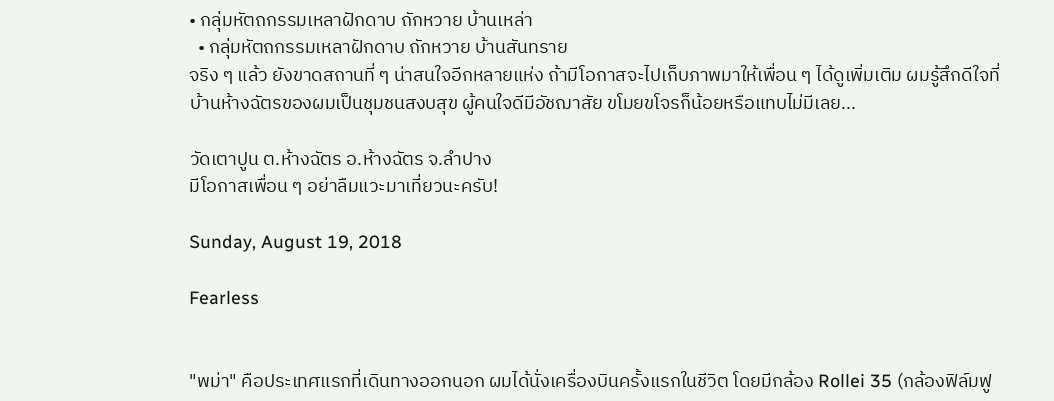• กลุ่มหัตถกรรมเหลาฝักดาบ ถักหวาย บ้านเหล่า
  • กลุ่มหัตถกรรมเหลาฝักดาบ ถักหวาย บ้านสันทราย
จริง ๆ แล้ว ยังขาดสถานที่ ๆ น่าสนใจอีกหลายแห่ง ถ้ามีโอกาสจะไปเก็บภาพมาให้เพื่อน ๆ ได้ดูเพิ่มเติม ผมรู้สึกดีใจที่บ้านห้างฉัตรของผมเป็นชุมชนสงบสุข ผู้คนใจดีมีอัชฌาสัย ขโมยขโจรก็น้อยหรือแทบไม่มีเลย...

วัดเตาปูน ต.ห้างฉัตร อ.ห้างฉัตร จ.ลำปาง
มีโอกาสเพื่อน ๆ อย่าลืมแวะมาเที่ยวนะครับ!

Sunday, August 19, 2018

Fearless


"พม่า" คือประเทศแรกที่เดินทางออกนอก ผมได้นั่งเครื่องบินครั้งแรกในชีวิต โดยมีกล้อง Rollei 35 (กล้องฟิล์มฟู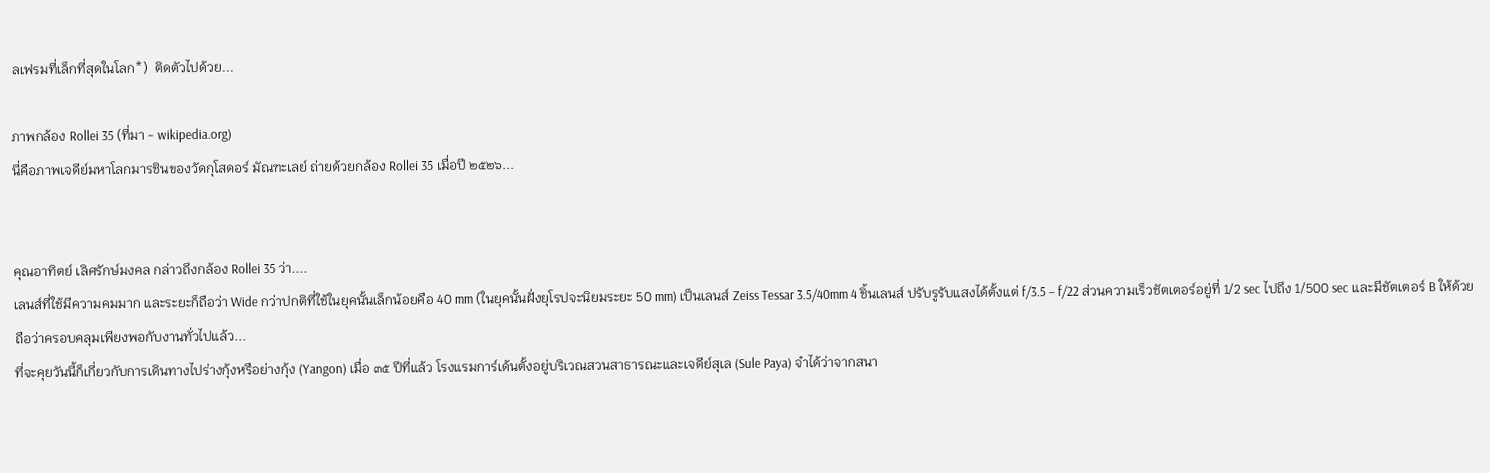ลเฟรมที่เล็กที่สุดในโลก*)  ติดตัวไปด้วย...

ภาพกล้อง Rollei 35 (ที่มา - wikipedia.org)
นี่คือภาพเจดีย์มหาโลกมารชินของวัดกุโสดอร์ มัณฑะเลย์ ถ่ายด้วยกล้อง Rollei 35 เมื่อปี ๒๕๒๖...


คุณอาทิตย์ เลิศรักษ์มงคล กล่าวถึงกล้อง Rollei 35 ว่า....
เลนส์ที่ใช้มีความคมมาก และระยะก็ถือว่า Wide กว่าปกติที่ใช้ในยุคนั้นเล็กน้อยคือ 40 mm (ในยุคนั้นฝั่งยุโรปจะนิยมระยะ 50 mm) เป็นเลนส์ Zeiss Tessar 3.5/40mm 4 ชิ้นเลนส์ ปรับรูรับแสงได้ตั้งแต่ f/3.5 – f/22 ส่วนความเร็วชัตเตอร์อยู่ที่ 1/2 sec ไปถึง 1/500 sec และมีชัตเตอร์ B ให้ด้วย ถือว่าครอบคลุมเพียงพอกับงานทั่วไปแล้ว...
ที่จะคุยวันนี้ก็เกี่ยวกับการเดินทางไปร่างกุ้งหรือย่างกุ้ง (Yangon) เมื่อ ๓๕ ปีที่แล้ว โรงแรมการ์เด้นตั้งอยู่บริเวณสวนสาธารณะและเจดีย์สุเล (Sule Paya) จำได้ว่าจากสนา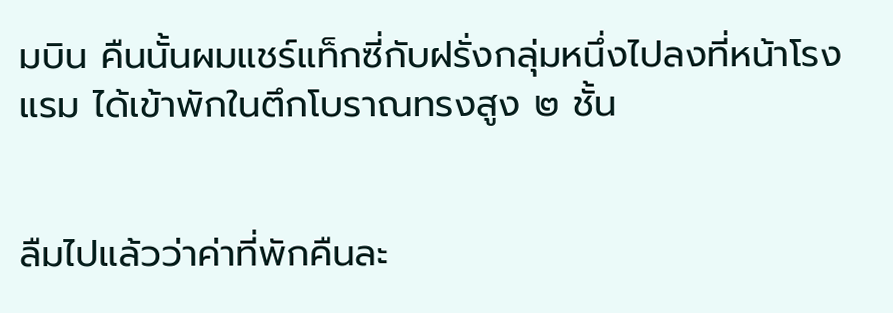มบิน คืนนั้นผมแชร์แท็กซี่กับฝรั่งกลุ่มหนึ่งไปลงที่หน้าโรงแรม ได้เข้าพักในตึกโบราณทรงสูง ๒ ชั้น


ลืมไปแล้วว่าค่าที่พักคืนละ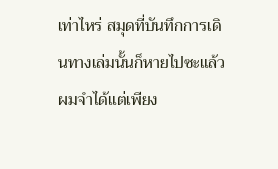เท่าไหร่ สมุดที่บันทึกการเดินทางเล่มนั้นก็หายไปซะแล้ว ผมจำได้แต่เพียง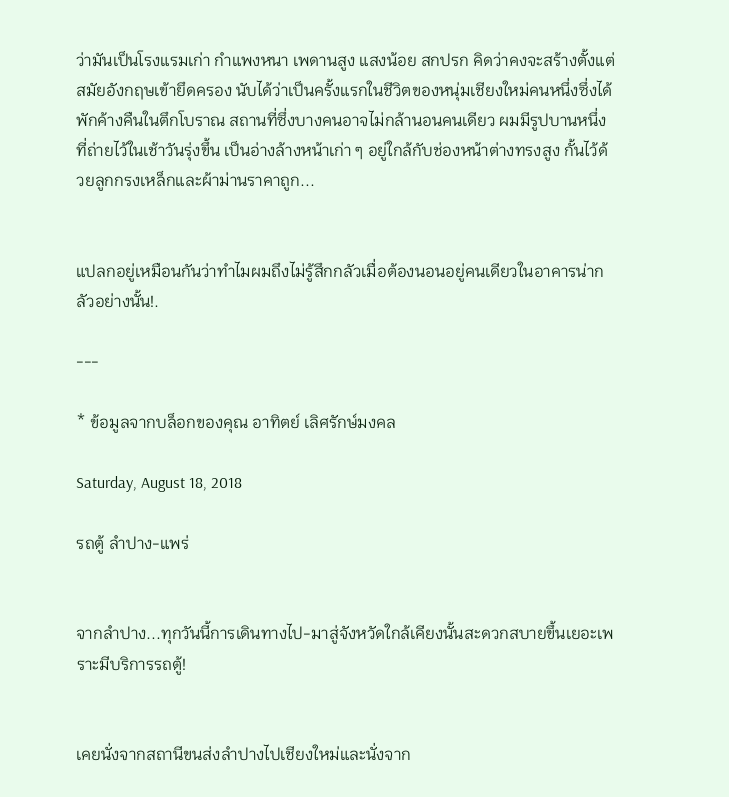ว่ามันเป็นโรงแรมเก่า กำแพงหนา เพดานสูง แสงน้อย สกปรก คิดว่าคงจะสร้างตั้งแต่สมัยอังกฤษเข้ายึดครอง นับได้ว่าเป็นครั้งแรกในชีวิตของหนุ่มเชียงใหม่คนหนึ่งซึ่งได้พักค้างคืนในตึกโบราณ สถานที่ซึ่งบางคนอาจไม่กล้านอนคนเดียว ผมมีรูปบานหนึ่งที่ถ่ายไว้ในเช้าวันรุ่งขึ้น เป็นอ่างล้างหน้าเก่า ๆ อยู่ใกล้กับช่องหน้าต่างทรงสูง กั้นไว้ด้วยลูกกรงเหล็กและผ้าม่านราคาถูก...


แปลกอยู่เหมือนกันว่าทำไมผมถึงไม่รู้สึกกลัวเมื่อต้องนอนอยู่คนเดียวในอาคารน่ากลัวอย่างนั้น!.

---

* ข้อมูลจากบล็อกของคุณ อาทิตย์ เลิศรักษ์มงคล

Saturday, August 18, 2018

รถตู้ ลำปาง-แพร่


จากลำปาง...ทุกวันนี้การเดินทางไป-มาสู่จังหวัดใกล้เคียงนั้นสะดวกสบายขึ้นเยอะเพราะมีบริการรถตู้!


เคยนั่งจากสถานีขนส่งลำปางไปเชียงใหม่และนั่งจาก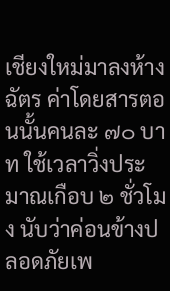เชียงใหม่มาลงห้างฉัตร ค่าโดยสารตอนนั้นคนละ ๗๐ บาท ใช้เวลาวิ่งประมาณเกือบ ๒ ชั่วโมง นับว่าค่อนข้างปลอดภัยเพ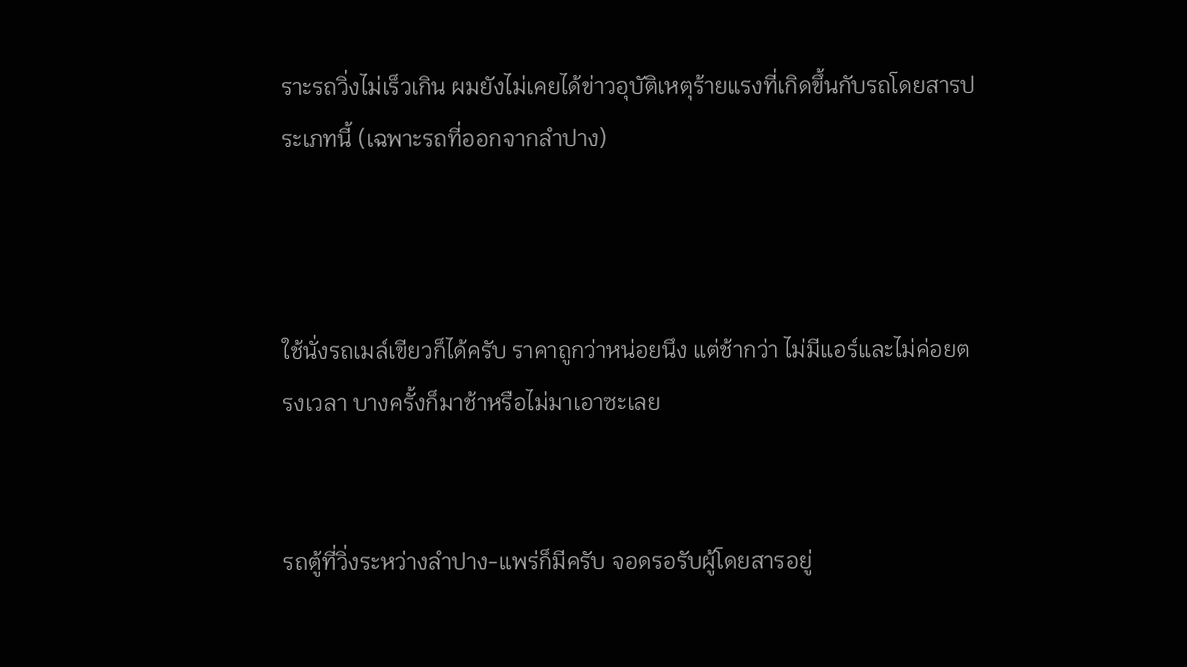ราะรถวิ่งไม่เร็วเกิน ผมยังไม่เคยได้ข่าวอุบัติเหตุร้ายแรงที่เกิดขึ้นกับรถโดยสารประเภทนี้ (เฉพาะรถที่ออกจากลำปาง)



ใช้นั่งรถเมล์เขียวก็ได้ครับ ราคาถูกว่าหน่อยนึง แต่ช้ากว่า ไม่มีแอร์และไม่ค่อยตรงเวลา บางครั้งก็มาช้าหรือไม่มาเอาซะเลย


รถตู้ที่วิ่งระหว่างลำปาง-แพร่ก็มีครับ จอดรอรับผู้โดยสารอยู่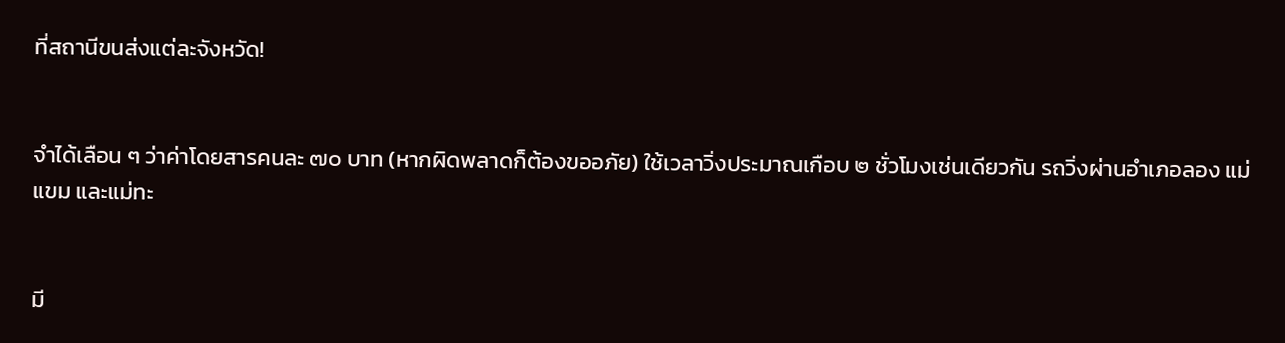ที่สถานีขนส่งแต่ละจังหวัด!


จำได้เลือน ๆ ว่าค่าโดยสารคนละ ๗๐ บาท (หากผิดพลาดก็ต้องขออภัย) ใช้เวลาวิ่งประมาณเกือบ ๒ ชั่วโมงเช่นเดียวกัน รถวิ่งผ่านอำเภอลอง แม่แขม และแม่ทะ


มี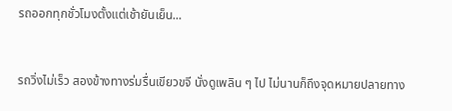รถออกทุกชั่วโมงตั้งแต่เช้ายันเย็น...


รถวิ่งไม่เร็ว สองข้างทางร่มรื่นเขียวขจี นั่งดูเพลิน ๆ ไป ไม่นานก็ถึงจุดหมายปลายทาง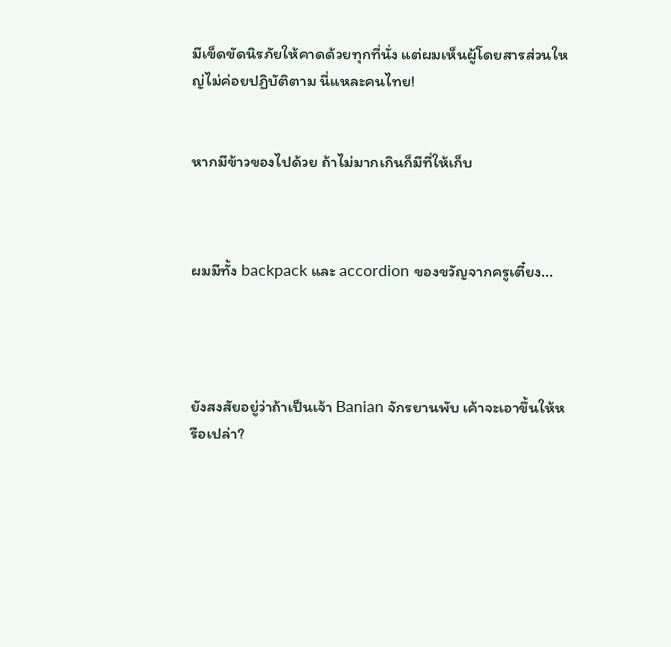มีเข็ดขัดนิรภัยให้คาดด้วยทุกที่นั่ง แต่ผมเห็นผู้โดยสารส่วนใหญ่ไม่ค่อยปฏิบัติตาม นี่แหละคนไทย!


หากมีข้าวของไปด้วย ถ้าไม่มากเกินก็มีที่ให้เก็บ



ผมมีทั้ง backpack และ accordion ของขวัญจากครูเตี๋ยง...




ยังสงสัยอยู่ว่าถ้าเป็นเจ้า Banian จักรยานพับ เค้าจะเอาขึ้นให้หรือเปล่า?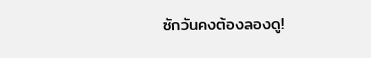ซักวันคงต้องลองดู!